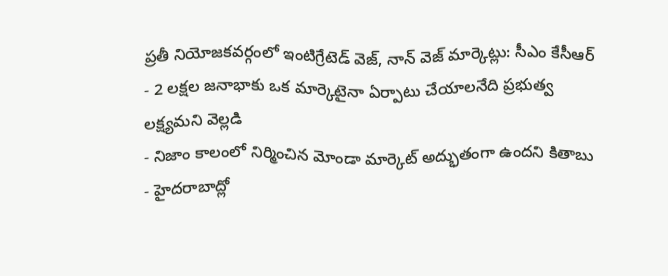ప్రతీ నియోజకవర్గంలో ఇంటిగ్రేటెడ్ వెజ్, నాన్ వెజ్ మార్కెట్లు: సీఎం కేసీఆర్
- 2 లక్షల జనాభాకు ఒక మార్కెటైనా ఏర్పాటు చేయాలనేది ప్రభుత్వ లక్ష్యమని వెల్లడి
- నిజాం కాలంలో నిర్మించిన మోండా మార్కెట్ అద్భుతంగా ఉందని కితాబు
- హైదరాబాద్లో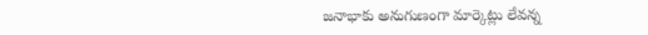జనాభాకు అనుగుణంగా మార్కెట్లు లేవన్న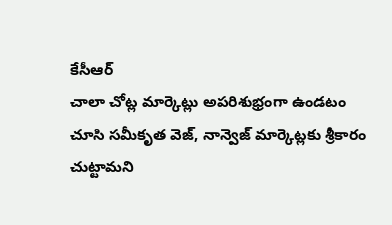కేసీఆర్
చాలా చోట్ల మార్కెట్లు అపరిశుభ్రంగా ఉండటం చూసి సమీకృత వెజ్, నాన్వెజ్ మార్కెట్లకు శ్రీకారం చుట్టామని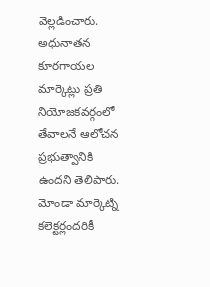వెల్లడించారు. అధునాతన కూరగాయల మార్కెట్లు ప్రతి నియోజకవర్గంలో తేవాలనే ఆలోచన ప్రభుత్వానికి ఉందని తెలిపారు. మోండా మార్కెట్ని కలెక్టర్లందరికీ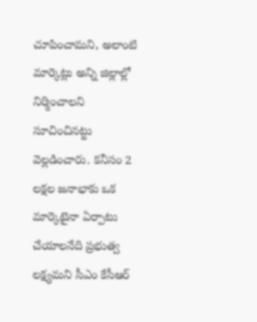చూపించామని, అలాంటి మార్కెట్లు అన్ని జిల్లాల్లో నిర్మించాలని సూచించినట్టు వెల్లడించారు. కనీసం 2 లక్షల జనాభాకు ఒక మార్కెటైనా ఏర్పాటు చేయాలనేది ప్రభుత్వ లక్ష్యమని సీఎం కేసీఆర్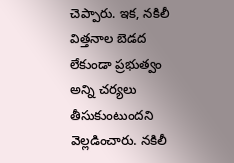చెప్పారు. ఇక, నకిలీ విత్తనాల బెడద లేకుండా ప్రభుత్వం అన్ని చర్యలు తీసుకుంటుందని వెల్లడించారు. నకిలీ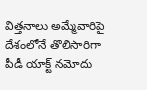విత్తనాలు అమ్మేవారిపై దేశంలోనే తొలిసారిగా పీడీ యాక్ట్ నమోదు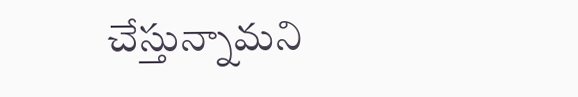చేస్తున్నామని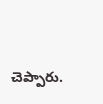చెప్పారు.